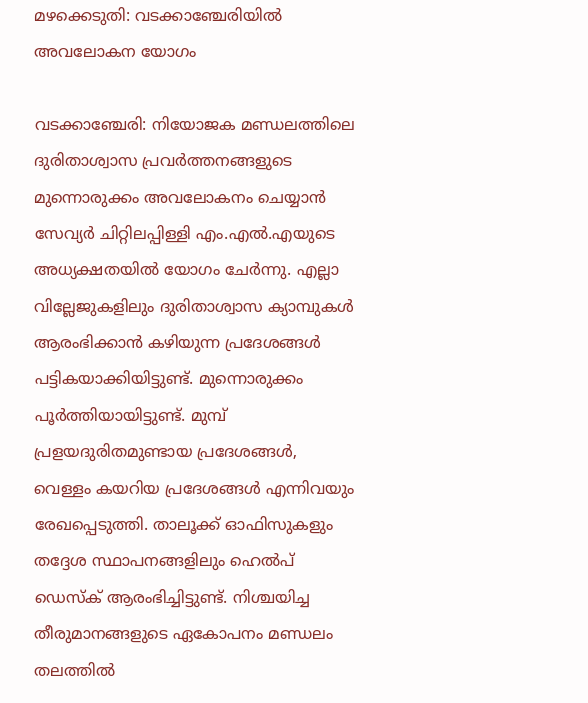മഴക്കെടുതി: വടക്കാഞ്ചേരിയിൽ അവലോകന യോഗം

വടക്കാഞ്ചേരി: നിയോജക മണ്ഡലത്തിലെ ദുരിതാശ്വാസ പ്രവർത്തനങ്ങളുടെ മുന്നൊരുക്കം അവലോകനം ചെയ്യാൻ സേവ്യർ ചിറ്റിലപ്പിള്ളി എം.എൽ.എയുടെ അധ‍്യക്ഷതയിൽ യോഗം ചേർന്നു. എല്ലാ വില്ലേജുകളിലും ദുരിതാശ്വാസ ക്യാമ്പുകൾ ആരംഭിക്കാൻ കഴിയുന്ന പ്രദേശങ്ങൾ പട്ടികയാക്കിയിട്ടുണ്ട്. മുന്നൊരുക്കം പൂർത്തിയായിട്ടുണ്ട്. മുമ്പ് പ്രളയദുരിതമുണ്ടായ പ്രദേശങ്ങൾ, വെള്ളം കയറിയ പ്രദേശങ്ങൾ എന്നിവയും രേഖപ്പെടുത്തി. താലൂക്ക് ഓഫിസുകളും തദ്ദേശ സ്ഥാപനങ്ങളിലും ഹെൽപ് ഡെസ്ക് ആരംഭിച്ചിട്ടുണ്ട്. നിശ്ചയിച്ച തീരുമാനങ്ങളുടെ ഏകോപനം മണ്ഡലം തലത്തിൽ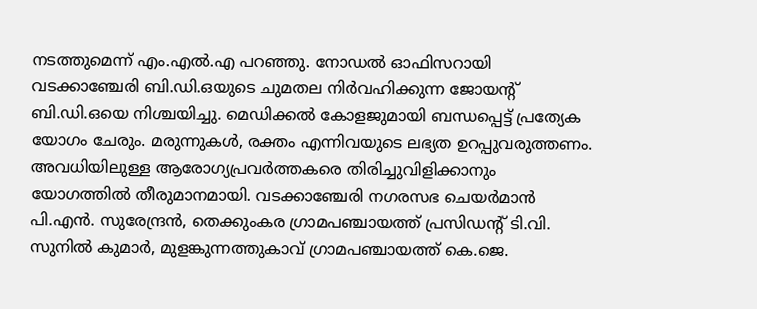നടത്തുമെന്ന് എം.എൽ.എ പറഞ്ഞു. നോഡൽ ഓഫിസറായി വടക്കാഞ്ചേരി ബി.ഡി.ഒയുടെ ചുമതല നിർവഹിക്കുന്ന ജോയന്‍റ് ബി.ഡി.ഒയെ നിശ്ചയിച്ചു. മെഡിക്കൽ കോളജുമായി ബന്ധപ്പെട്ട് പ്രത്യേക യോഗം ചേരും. മരുന്നുകൾ, രക്തം എന്നിവയുടെ ലഭ്യത ഉറപ്പുവരുത്തണം. അവധിയിലുള്ള ആരോഗ്യപ്രവർത്തകരെ തിരിച്ചുവിളിക്കാനും യോഗത്തിൽ തീരുമാനമായി. വടക്കാഞ്ചേരി നഗരസഭ ചെയർമാൻ പി.എൻ. സുരേന്ദ്രൻ, തെക്കുംകര ഗ്രാമപഞ്ചായത്ത് പ്രസിഡന്‍റ് ടി.വി. സുനിൽ കുമാർ, മുളങ്കുന്നത്തുകാവ് ഗ്രാമപഞ്ചായത്ത് കെ.ജെ.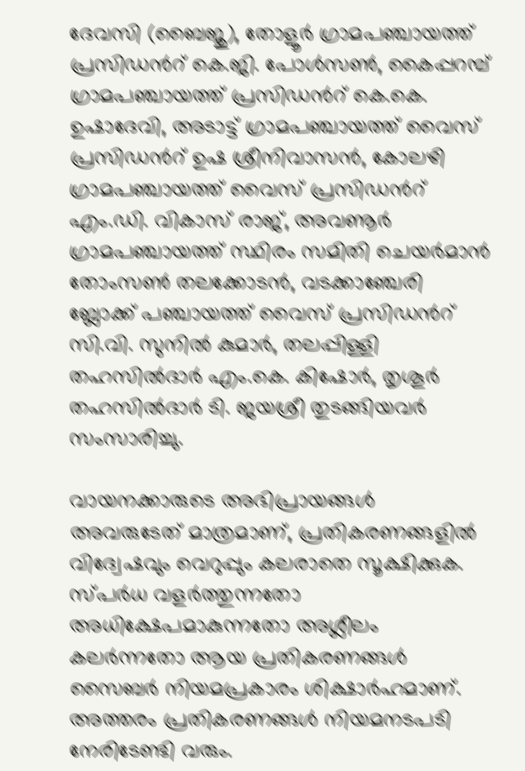ദേവസി (ബൈജു), തോളൂർ ഗ്രാമപഞ്ചായത്ത് പ്രസിഡന്‍റ് കെ.ജി. പോൾസൺ, കൈപ്പറമ്പ് ഗ്രാമപഞ്ചായത്ത് പ്രസിഡന്‍റ് കെ.കെ. ഉഷാദേവി, അടാട്ട് ഗ്രാമപഞ്ചായത്ത് വൈസ് പ്രസിഡന്‍റ് ഉഷ ശ്രീനിവാസൻ, കോലഴി ഗ്രാമപഞ്ചായത്ത് വൈസ് പ്രസിഡന്‍റ് എം.ഡി. വികാസ് രാജ്, അവണൂർ ഗ്രാമപഞ്ചായത്ത് സ്ഥിരം സമിതി ചെയർമാൻ തോംസൺ തലക്കോടൻ, വടക്കാഞ്ചേരി ബ്ലോക്ക് പഞ്ചായത്ത് വൈസ് പ്രസിഡന്‍റ് സി.വി. സുനിൽ കുമാർ, തലപ്പിള്ളി തഹസിൽദാർ എം.കെ. കിഷോർ, തൃശൂർ തഹസിൽദാർ ടി. ജയശ്രീ തുടങ്ങിയവർ സംസാരിച്ചു.

വായനക്കാരുടെ അഭിപ്രായങ്ങള്‍ അവരുടേത് മാത്രമാണ്, പ്രതികരണങ്ങളിൽ വിദ്വേഷവും വെറുപ്പും കലരാതെ സൂക്ഷിക്കുക. സ്പർധ വളർത്തുന്നതോ അധിക്ഷേപമാകുന്നതോ അശ്ലീലം കലർന്നതോ ആയ പ്രതികരണങ്ങൾ സൈബർ നിയമപ്രകാരം ശിക്ഷാർഹമാണ്. അത്തരം പ്രതികരണങ്ങൾ നിയമനടപടി നേരിടേണ്ടി വരും.